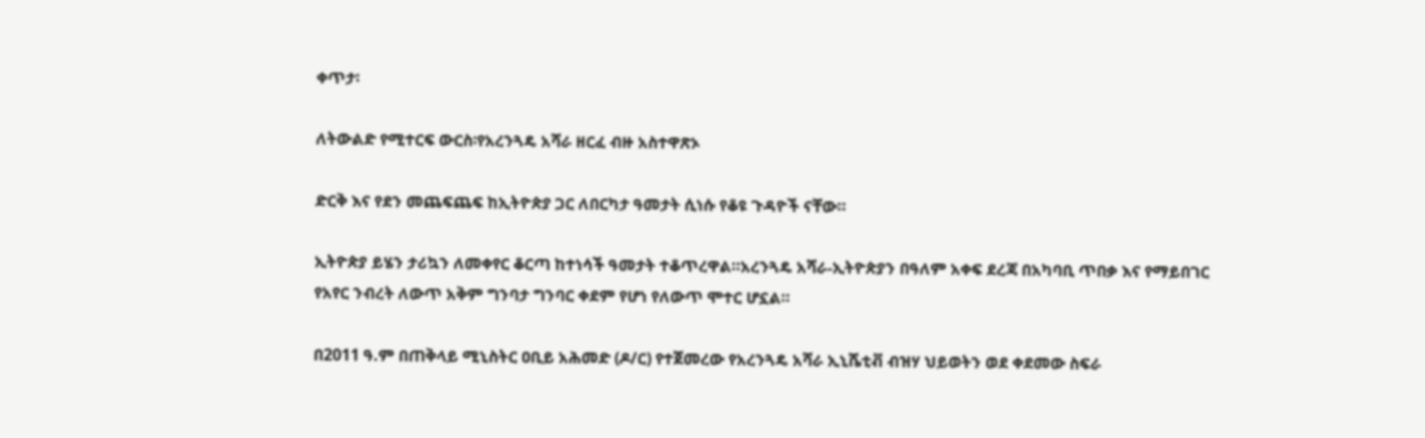ቀጥታ፡

ለትውልድ የሚተርፍ ውርስ፡የአረንጓዴ አሻራ ዘርፈ ብዙ አስተዋጽኦ

ድርቅ እና የደን መጨፍጨፍ ከኢትዮጵያ ጋር ለበርካታ ዓመታት ሲነሱ የቆዩ ጉዳዮች ናቸው።

ኢትዮጵያ ይሄን ታሪኳን ለመቀየር ቆርጣ ከተነሳች ዓመታት ተቆጥረዋል።አረንጓዴ አሻራ-ኢትዮጵያን በዓለም አቀፍ ደረጃ በአካባቢ ጥበቃ እና የማይበገር የአየር ንብረት ለውጥ አቅም ግንባታ ግንባር ቀደም የሆነ የለውጥ ሞተር ሆኗል።

በ2011 ዓ.ም በጠቅላይ ሚኒስትር ዐቢይ አሕመድ (ዶ/ር) የተጀመረው የአረንጓዴ አሻራ ኢኒሼቲቭ ብዝሃ ህይወትን ወደ ቀደመው ስፍራ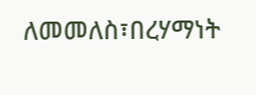ለመመለስ፣በረሃማነት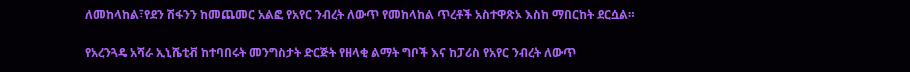ለመከላከል፣የደን ሽፋንን ከመጨመር አልፎ የአየር ንብረት ለውጥ የመከላከል ጥረቶች አስተዋጽኦ እስከ ማበርከት ደርሷል።

የአረንጓዴ አሻራ ኢኒሼቲቭ ከተባበሩት መንግስታት ድርጅት የዘላቂ ልማት ግቦች እና ከፓሪስ የአየር ንብረት ለውጥ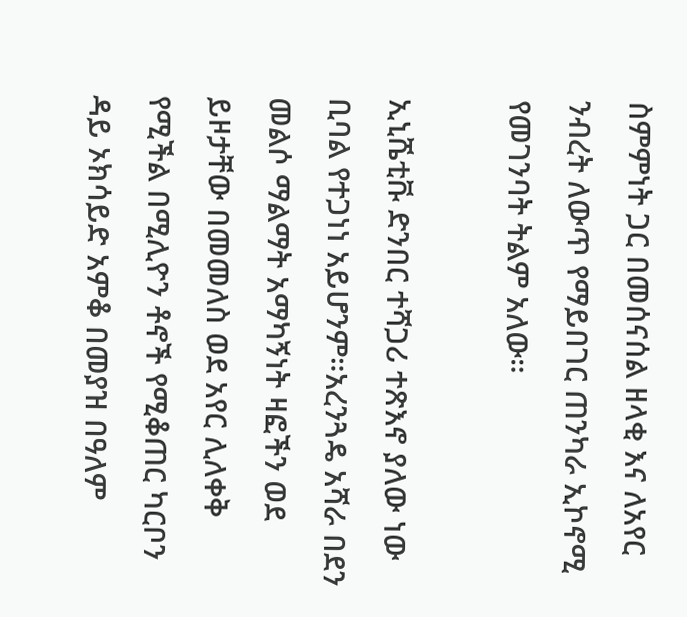ስምምነት ጋር በመሰናሰል ዘላቂ እና ለአየር ንብረት ለውጥ የማይበገር ጠንካራ ኢኮኖሚ የመገንባት ትልም አለው።

ኢኒሼቲቩ ድንበር ተሻጋሪ ተጽእኖ ያለው ነው ቢባል የተጋነነ አይሆንም።አረንጓዴ አሻራ በደን መልሶ ማልማት አማካኝነት ዛፎችን ወደ ይዞታቸው በመመለስ ወደ አየር ሊለቀቅ የሚችል በሚሊዮን ቶኖች የሚቆጠር ካርቦን ዳይ ኦክሳይድ አምቆ በመያዝ በዓለም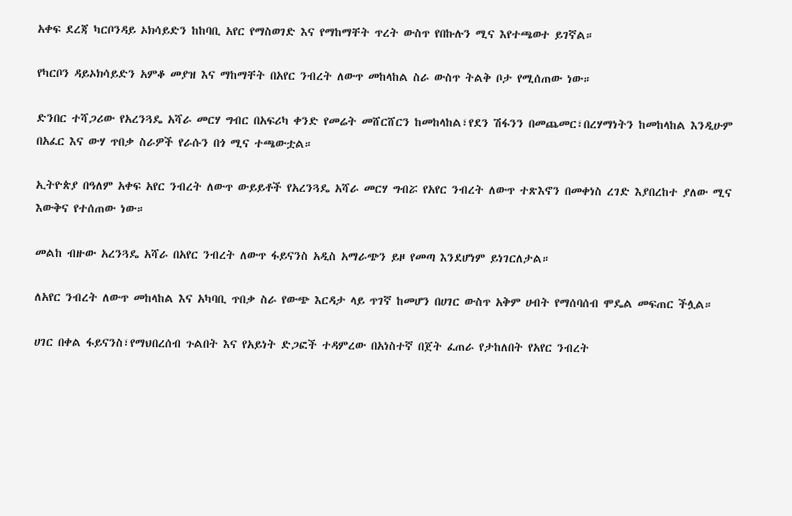አቀፍ ደረጃ ካርቦንዳይ ኦክሳይድን ከከባቢ አየር የማስወገድ እና የማከማቸት ጥረት ውስጥ የበኩሉን ሚና እየተጫወተ ይገኛል።

የካርቦን ዳይኦክሳይድን አምቆ መያዝ እና ማከማቸት በአየር ንብረት ለውጥ መከላከል ስራ ውስጥ ትልቅ ቦታ የሚሰጠው ነው።

ድንበር ተሻጋሪው የአረንጓዴ አሻራ መርሃ ግብር በአፍሪካ ቀንድ የመሬት መሸርሸርን ከመከላከል፣የደን ሽፋንን በመጨመር፣በረሃማነትን ከመከላከል እንዲሁም በአፈር እና ውሃ ጥበቃ ስራዎች የራሱን በጎ ሚና ተጫውቷል።

ኢትዮጵያ በዓለም አቀፍ አየር ንብረት ለውጥ ውይይቶች የአረንጓዴ አሻራ መርሃ ግብሯ የአየር ንብረት ለውጥ ተጽእኖን በመቀነስ ረገድ እያበረከተ ያለው ሚና እውቅና የተሰጠው ነው።

መልከ ብዙው አረንጓዴ አሻራ በአየር ንብረት ለውጥ ፋይናንስ አዲስ አማራጭን ይዞ የመጣ እንደሆነም ይነገርለታል።

ለአየር ንብረት ለውጥ መከላከል እና አካባቢ ጥበቃ ስራ የውጭ እርዳታ ላይ ጥገኛ ከመሆን በሀገር ውስጥ አቅም ሀብት የማሰባሰብ ሞዴል መፍጠር ችሏል።

ሀገር በቀል ፋይናንስ፣የማህበረሰብ ጉልበት እና የአይነት ድጋፎች ተዳምረው በአነስተኛ በጀት ፈጠራ የታከለበት የአየር ንብረት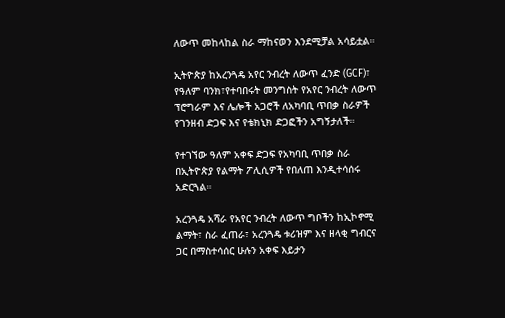ለውጥ መከላከል ስራ ማከናወን እንደሚቻል አሳይቷል።

ኢትዮጵያ ከአረንጓዴ አየር ንብረት ለውጥ ፈንድ (GCF)፣ የዓለም ባንክ፣የተባበሩት መንግስት የአየር ንብረት ለውጥ ፕሮግራም እና ሌሎች አጋሮች ለአካባቢ ጥበቃ ስራዎች የገንዘብ ድጋፍ እና የቴክኒክ ድጋፎችን አግኝታለች።

የተገኘው ዓለም አቀፍ ድጋፍ የአካባቢ ጥበቃ ስራ በኢትዮጵያ የልማት ፖሊሲዎች የበለጠ እንዲተሳሰሩ አድርጓል።

አረንጓዴ አሻራ የአየር ንብረት ለውጥ ግቦችን ከኢኮኖሚ ልማት፣ ስራ ፈጠራ፣ አረንጓዴ ቱሪዝም እና ዘላቂ ግብርና ጋር በማስተሳሰር ሁሉን አቀፍ እይታን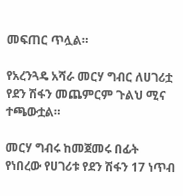መፍጠር ጥሏል።

የአረንጓዴ አሻራ መርሃ ግብር ለሀገሪቷ የደን ሽፋን መጨምርም ጉልህ ሚና ተጫውቷል።

መርሃ ግብሩ ከመጀመሩ በፊት የነበረው የሀገሪቱ የደን ሽፋን 17 ነጥብ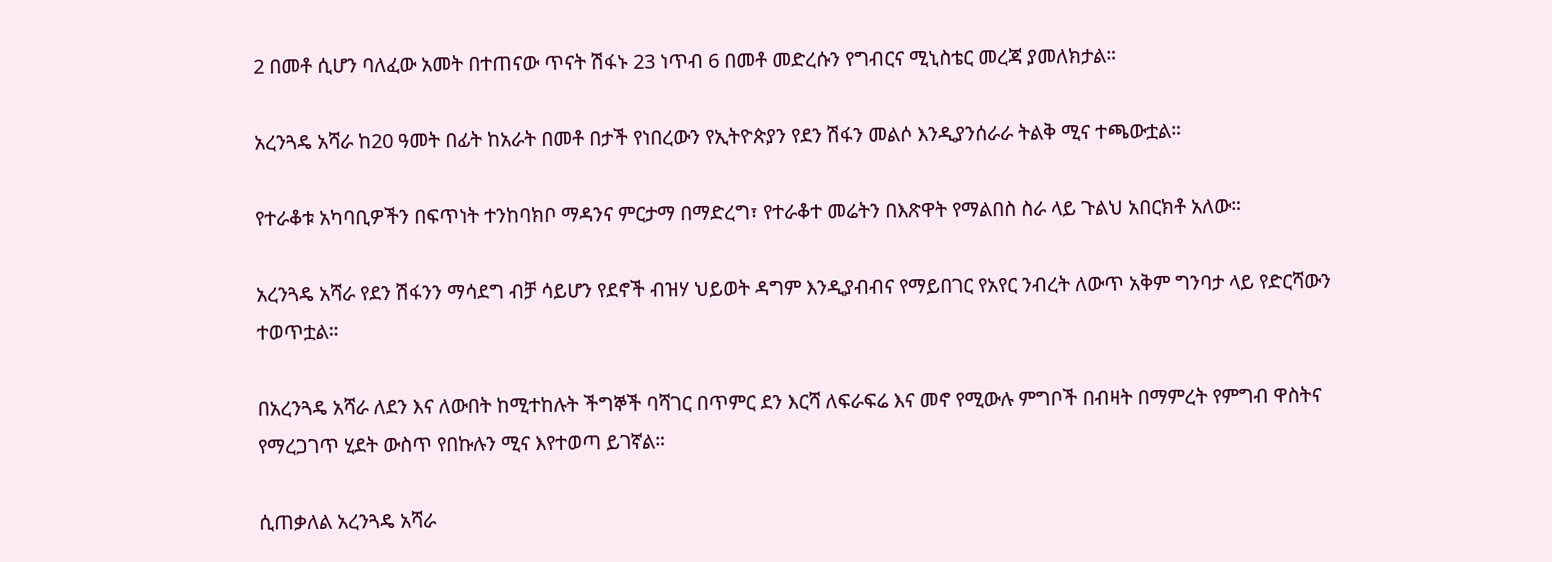2 በመቶ ሲሆን ባለፈው አመት በተጠናው ጥናት ሽፋኑ 23 ነጥብ 6 በመቶ መድረሱን የግብርና ሚኒስቴር መረጃ ያመለክታል።

አረንጓዴ አሻራ ከ20 ዓመት በፊት ከአራት በመቶ በታች የነበረውን የኢትዮጵያን የደን ሽፋን መልሶ እንዲያንሰራራ ትልቅ ሚና ተጫውቷል።

የተራቆቱ አካባቢዎችን በፍጥነት ተንከባክቦ ማዳንና ምርታማ በማድረግ፣ የተራቆተ መሬትን በእጽዋት የማልበስ ስራ ላይ ጉልህ አበርክቶ አለው።

አረንጓዴ አሻራ የደን ሽፋንን ማሳደግ ብቻ ሳይሆን የደኖች ብዝሃ ህይወት ዳግም እንዲያብብና የማይበገር የአየር ንብረት ለውጥ አቅም ግንባታ ላይ የድርሻውን ተወጥቷል።

በአረንጓዴ አሻራ ለደን እና ለውበት ከሚተከሉት ችግኞች ባሻገር በጥምር ደን እርሻ ለፍራፍሬ እና መኖ የሚውሉ ምግቦች በብዛት በማምረት የምግብ ዋስትና የማረጋገጥ ሂደት ውስጥ የበኩሉን ሚና እየተወጣ ይገኛል።

ሲጠቃለል አረንጓዴ አሻራ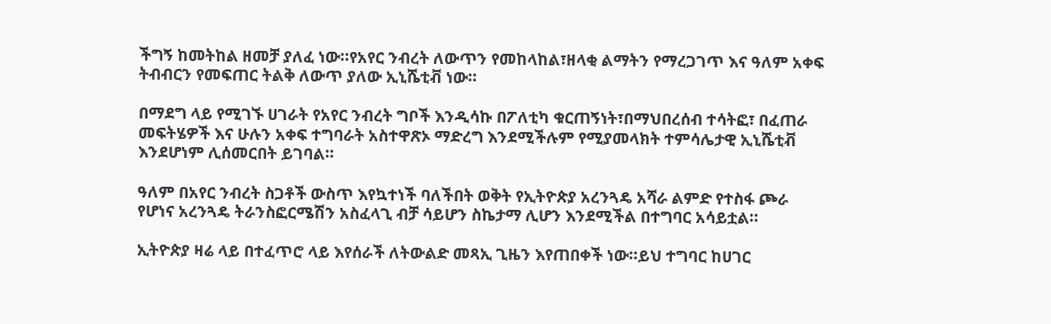ችግኝ ከመትከል ዘመቻ ያለፈ ነው።የአየር ንብረት ለውጥን የመከላከል፣ዘላቂ ልማትን የማረጋገጥ እና ዓለም አቀፍ ትብብርን የመፍጠር ትልቅ ለውጥ ያለው ኢኒሼቲቭ ነው።

በማደግ ላይ የሚገኙ ሀገራት የአየር ንብረት ግቦች እንዲሳኩ በፖለቲካ ቁርጠኝነት፣በማህበረሰብ ተሳትፎ፣ በፈጠራ መፍትሄዎች እና ሁሉን አቀፍ ተግባራት አስተዋጽኦ ማድረግ እንደሚችሉም የሚያመላክት ተምሳሌታዊ ኢኒሼቲቭ እንደሆነም ሊሰመርበት ይገባል።

ዓለም በአየር ንብረት ስጋቶች ውስጥ እየኳተነች ባለችበት ወቅት የኢትዮጵያ አረንጓዴ አሻራ ልምድ የተስፋ ጮራ የሆነና አረንጓዴ ትራንስፎርሜሽን አስፈላጊ ብቻ ሳይሆን ስኬታማ ሊሆን እንደሚችል በተግባር አሳይቷል።

ኢትዮጵያ ዛሬ ላይ በተፈጥሮ ላይ እየሰራች ለትውልድ መጻኢ ጊዜን እየጠበቀች ነው።ይህ ተግባር ከሀገር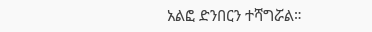አልፎ ድንበርን ተሻግሯል።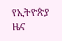የኢትዮጵያ ዜና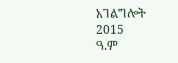አገልግሎት
2015
ዓ.ም